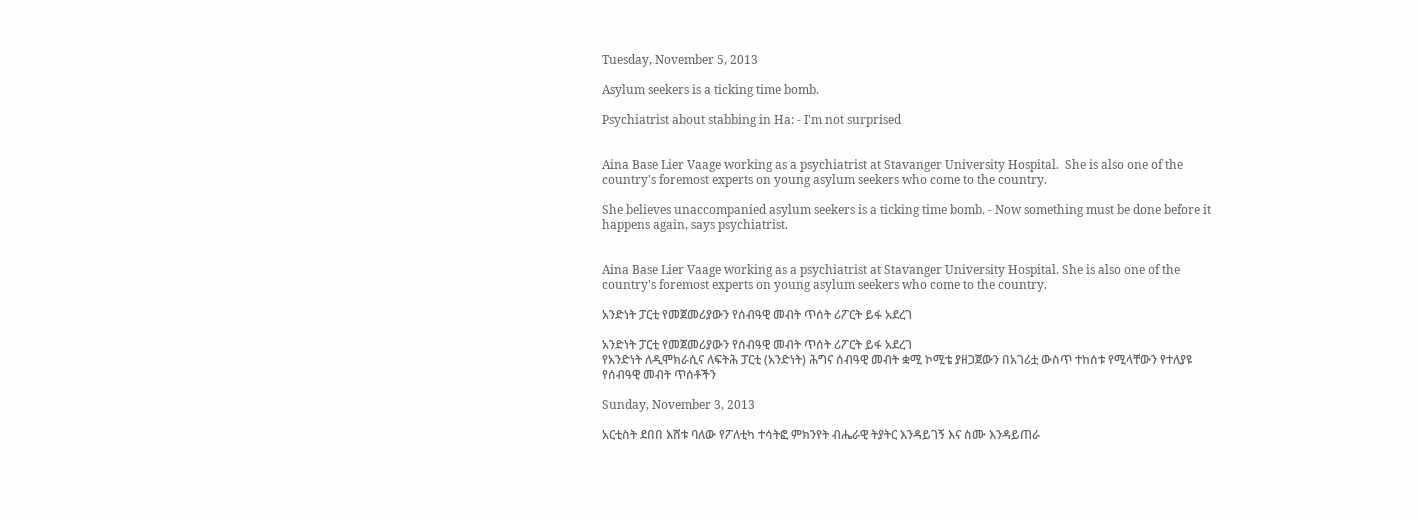Tuesday, November 5, 2013

Asylum seekers is a ticking time bomb.

Psychiatrist about stabbing in Ha: - I'm not surprised


Aina Base Lier Vaage working as a psychiatrist at Stavanger University Hospital.  She is also one of the country's foremost experts on young asylum seekers who come to the country.

She believes unaccompanied asylum seekers is a ticking time bomb. - Now something must be done before it happens again, says psychiatrist.


Aina Base Lier Vaage working as a psychiatrist at Stavanger University Hospital. She is also one of the country's foremost experts on young asylum seekers who come to the country.

አንድነት ፓርቲ የመጀመሪያውን የሰብዓዊ መብት ጥሰት ሪፖርት ይፋ አደረገ

አንድነት ፓርቲ የመጀመሪያውን የሰብዓዊ መብት ጥሰት ሪፖርት ይፋ አደረገ
የአንድነት ለዲሞክራሲና ለፍትሕ ፓርቲ (አንድነት) ሕግና ሰብዓዊ መብት ቋሚ ኮሚቴ ያዘጋጀውን በአገሪቷ ውስጥ ተከሰቱ የሚላቸውን የተለያዩ የሰብዓዊ መብት ጥሰቶችን

Sunday, November 3, 2013

አርቲስት ደበበ እሸቱ ባለው የፖለቲካ ተሳትፎ ምክንየት ብሔራዊ ትያትር እንዳይገኝ እና ስሙ እንዳይጠራ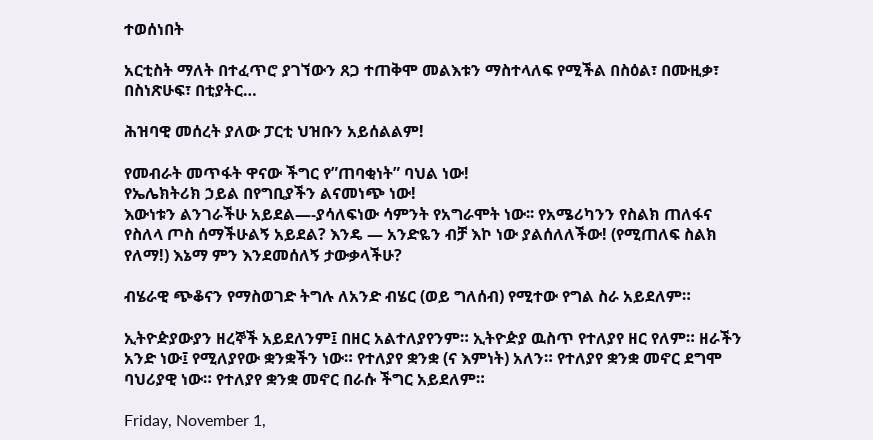ተወሰነበት

አርቲስት ማለት በተፈጥሮ ያገኘውን ጸጋ ተጠቅሞ መልእቱን ማስተላለፍ የሚችል በስዕል፣ በሙዚቃ፣ በስነጽሁፍ፣ በቲያትር…

ሕዝባዊ መሰረት ያለው ፓርቲ ህዝቡን አይሰልልም!

የመብራት መጥፋት ዋናው ችግር የ”ጠባቂነት” ባህል ነው!
የኤሌክትሪክ ኃይል በየግቢያችን ልናመነጭ ነው!
እውነቱን ልንገራችሁ አይደል—-ያሳለፍነው ሳምንት የአግራሞት ነው፡፡ የአሜሪካንን የስልክ ጠለፋና የስለላ ጦስ ሰማችሁልኝ አይደል? እንዴ — አንድዬን ብቻ እኮ ነው ያልሰለለችው! (የሚጠለፍ ስልክ የለማ!) እኔማ ምን እንደመሰለኝ ታውቃላችሁ?

ብሄራዊ ጭቆናን የማስወገድ ትግሉ ለአንድ ብሄር (ወይ ግለሰብ) የሚተው የግል ስራ አይደለም።

ኢትዮዽያውያን ዘረኞች አይደለንም፤ በዘር አልተለያየንም። ኢትዮዽያ ዉስጥ የተለያየ ዘር የለም። ዘራችን አንድ ነው፤ የሚለያየው ቋንቋችን ነው። የተለያየ ቋንቋ (ና እምነት) አለን። የተለያየ ቋንቋ መኖር ደግሞ ባህሪያዊ ነው። የተለያየ ቋንቋ መኖር በራሱ ችግር አይደለም።

Friday, November 1,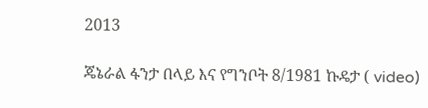2013

ጄኔራል ፋንታ በላይ እና የግንቦት 8/1981 ኩዴታ ( video)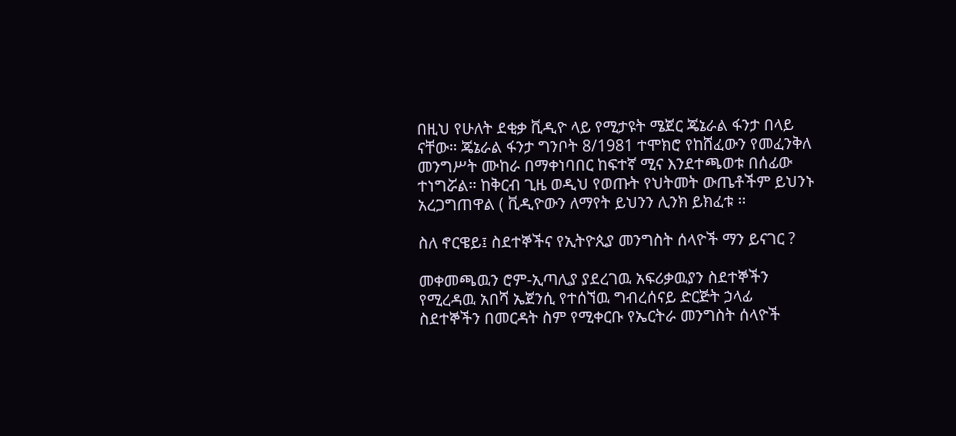በዚህ የሁለት ደቂቃ ቪዲዮ ላይ የሚታዩት ሜጀር ጄኔራል ፋንታ በላይ ናቸው። ጄኔራል ፋንታ ግንቦት 8/1981 ተሞክሮ የከሸፈውን የመፈንቅለ መንግሥት ሙከራ በማቀነባበር ከፍተኛ ሚና እንደተጫወቱ በሰፊው ተነግሯል። ከቅርብ ጊዜ ወዲህ የወጡት የህትመት ውጤቶችም ይህንኑ አረጋግጠዋል ( ቪዲዮውን ለማየት ይህንን ሊንክ ይክፈቱ ፡፡

ስለ ኖርዌይ፤ ስደተኞችና የኢትዮጲያ መንግስት ሰላዮች ማን ይናገር ?

መቀመጫዉን ሮም-ኢጣሊያ ያደረገዉ አፍሪቃዉያን ስደተኞችን የሚረዳዉ አበሻ ኤጀንሲ የተሰኘዉ ግብረሰናይ ድርጅት ኃላፊ ስደተኞችን በመርዳት ስም የሚቀርቡ የኤርትራ መንግስት ሰላዮች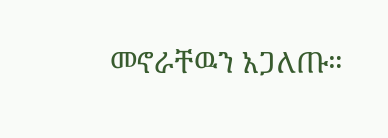መኖራቸዉን አጋለጡ።